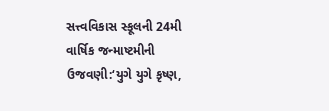સત્ત્વવિકાસ સ્કૂલની 24મી વાર્ષિક જન્માષ્ટમીની ઉજવણી:‘યુગે યુગે કૃષ્ણ,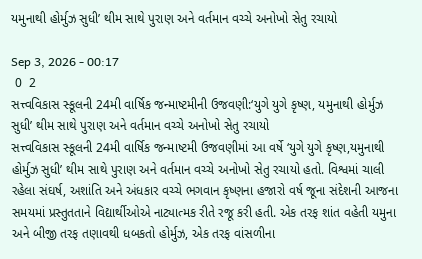યમુનાથી હોર્મુઝ સુધી’ થીમ સાથે પુરાણ અને વર્તમાન વચ્ચે અનોખો સેતુ રચાયો

Sep 3, 2026 - 00:17
 0  2
સત્ત્વવિકાસ સ્કૂલની 24મી વાર્ષિક જન્માષ્ટમીની ઉજવણી:‘યુગે યુગે કૃષ્ણ, યમુનાથી હોર્મુઝ સુધી’ થીમ સાથે પુરાણ અને વર્તમાન વચ્ચે અનોખો સેતુ રચાયો
સત્ત્વવિકાસ સ્કૂલની 24મી વાર્ષિક જન્માષ્ટમી ઉજવણીમાં આ વર્ષે ‘યુગે યુગે કૃષ્ણ,યમુનાથી હોર્મુઝ સુધી’ થીમ સાથે પુરાણ અને વર્તમાન વચ્ચે અનોખો સેતુ રચાયો હતો. વિશ્વમાં ચાલી રહેલા સંઘર્ષ, અશાંતિ અને અંધકાર વચ્ચે ભગવાન કૃષ્ણના હજારો વર્ષ જૂના સંદેશની આજના સમયમાં પ્રસ્તુતતાને વિદ્યાર્થીઓએ નાટ્યાત્મક રીતે રજૂ કરી હતી. એક તરફ શાંત વહેતી યમુના અને બીજી તરફ તણાવથી ધબકતો હોર્મુઝ, એક તરફ વાંસળીના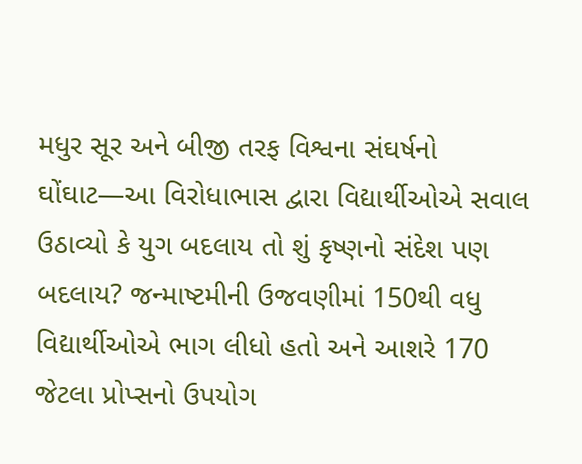મધુર સૂર અને બીજી તરફ વિશ્વના સંઘર્ષનો ઘોંઘાટ—આ વિરોધાભાસ દ્વારા વિદ્યાર્થીઓએ સવાલ ઉઠાવ્યો કે યુગ બદલાય તો શું કૃષ્ણનો સંદેશ પણ બદલાય? જન્માષ્ટમીની ઉજવણીમાં 150થી વધુ વિદ્યાર્થીઓએ ભાગ લીધો હતો અને આશરે 170 જેટલા પ્રોપ્સનો ઉપયોગ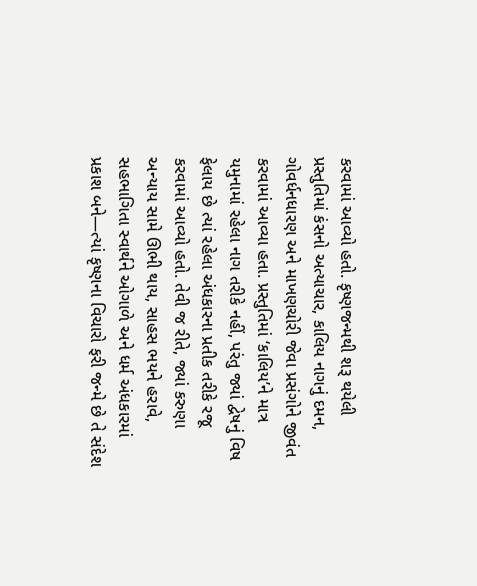કરવામાં આવ્યો હતો. કૃષ્ણજન્મથી શરૂ થયેલી પ્રસ્તુતિમાં કંસનો અત્યાચાર, કાલિય નાગનું દમન, ગોવર્ધનધારણ અને માખણચોરી જેવા પ્રસંગોને જીવંત કરવામાં આવ્યા હતા. પ્રસ્તુતિમાં ‘કાલિય’ને માત્ર યમુનામાં રહેલા નાગ તરીકે નહીં, પરંતુ જ્યાં દ્વેષનું વિષ ફેલાય છે ત્યાં રહેલા અંધકારના પ્રતીક તરીકે રજૂ કરવામાં આવ્યો હતો. તેવી જ રીતે, જ્યાં કરુણા અન્યાય સામે ઊભી થાય, સાહસ ભયને હરાવે, સહભાગિતા સ્વાર્થને ઓગાળે અને ધર્મ અંધકારમાં પ્રકાશ બને—ત્યાં કૃષ્ણના વિચારો ફરી જન્મે છે તે સંદેશ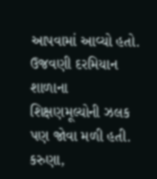આપવામાં આવ્યો હતો. ઉજવણી દરમિયાન શાળાના શિક્ષણમૂલ્યોની ઝલક પણ જોવા મળી હતી. કરુણા,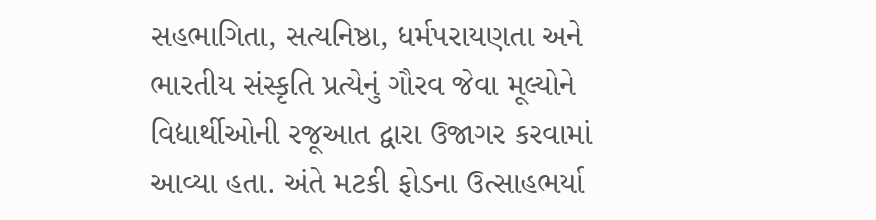સહભાગિતા, સત્યનિષ્ઠા, ધર્મપરાયણતા અને ભારતીય સંસ્કૃતિ પ્રત્યેનું ગૌરવ જેવા મૂલ્યોને વિદ્યાર્થીઓની રજૂઆત દ્વારા ઉજાગર કરવામાં આવ્યા હતા. અંતે મટકી ફોડના ઉત્સાહભર્યા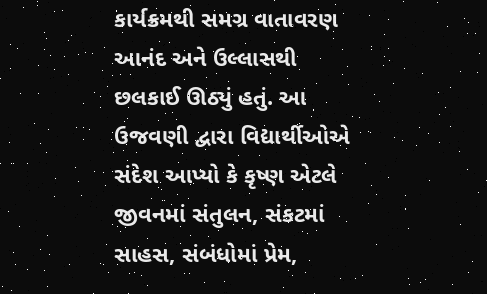કાર્યક્રમથી સમગ્ર વાતાવરણ આનંદ અને ઉલ્લાસથી છલકાઈ ઊઠ્યું હતું. આ ઉજવણી દ્વારા વિદ્યાર્થીઓએ સંદેશ આપ્યો કે કૃષ્ણ એટલે જીવનમાં સંતુલન, સંકટમાં સાહસ, સંબંધોમાં પ્રેમ,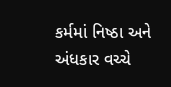કર્મમાં નિષ્ઠા અને અંધકાર વચ્ચે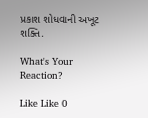પ્રકાશ શોધવાની અખૂટ શક્તિ.

What's Your Reaction?

Like Like 0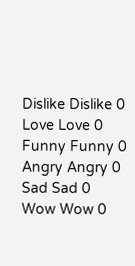Dislike Dislike 0
Love Love 0
Funny Funny 0
Angry Angry 0
Sad Sad 0
Wow Wow 0